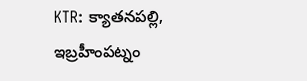KTR: క్యాతనపల్లి, ఇబ్రహీంపట్నం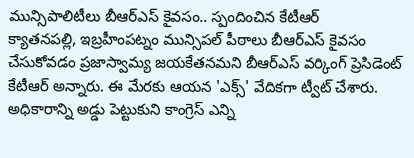మున్సిపాలిటీలు బీఆర్ఎస్ కైవసం.. స్పందించిన కేటీఆర్
క్యాతనపల్లి, ఇబ్రహీంపట్నం మున్సిపల్ పీఠాలు బీఆర్ఎస్ కైవసం చేసుకోవడం ప్రజాస్వామ్య జయకేతనమని బీఆర్ఎస్ వర్కింగ్ ప్రెసిడెంట్ కేటీఆర్ అన్నారు. ఈ మేరకు ఆయన 'ఎక్స్' వేదికగా ట్వీట్ చేశారు. అధికారాన్ని అడ్డు పెట్టుకుని కాంగ్రెస్ ఎన్ని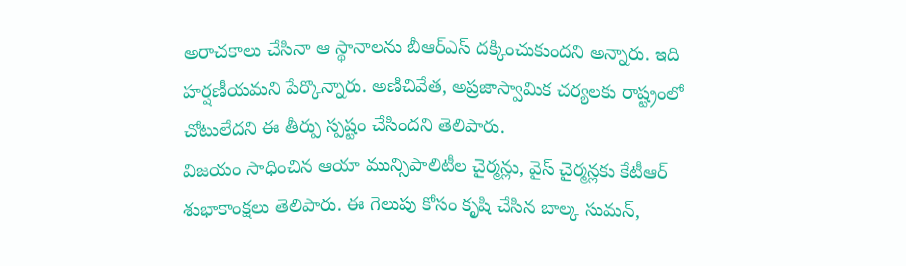అరాచకాలు చేసినా ఆ స్థానాలను బీఆర్ఎస్ దక్కించుకుందని అన్నారు. ఇది హర్షణీయమని పేర్కొన్నారు. అణిచివేత, అప్రజాస్వామిక చర్యలకు రాష్ట్రంలో చోటులేదని ఈ తీర్పు స్పష్టం చేసిందని తెలిపారు.
విజయం సాధించిన ఆయా మున్సిపాలిటీల చైర్మన్లు, వైస్ చైర్మన్లకు కేటీఆర్ శుభాకాంక్షలు తెలిపారు. ఈ గెలుపు కోసం కృషి చేసిన బాల్క సుమన్,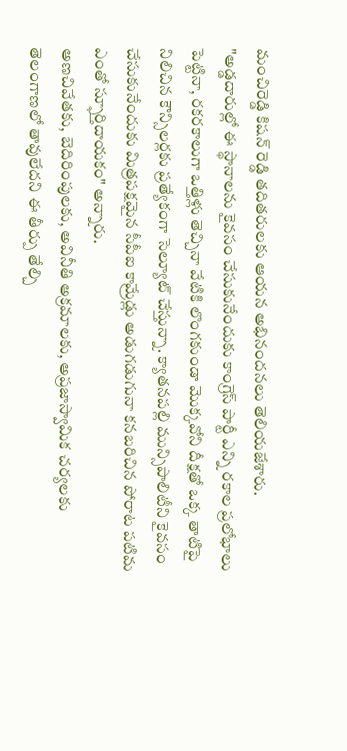మంచిరెడ్డి కిషన్ రెడ్డి తదితరులకు ఆయన అభినందనలు తెలియజేశారు.
"అడ్డదారుల్లో ఈ స్థానాలను కైవసం చేసుకునేందుకు కాంగ్రెస్ పార్టీ ఎన్ని రకాల ప్రలోభాలు పెట్టినా, రకరకాలుగా ఒత్తిళ్లు తెచ్చినా వేటికి లొంగకుండా మొక్కవోని దీక్షతో ఒక్క తాటిపై నిలిచిన కౌన్సిలర్లకు ప్రత్యేకంగా సెల్యూట్ చేస్తున్నా. క్యాతనపల్లి మున్సిపాలిటీని కైవసం చేసుకునేందుకు మిత్రపక్షమైన సీపీఐ కామ్రేడ్లు అడుగడుగునా కనబరిచిన పోరాట పటిమ ఎంతో స్ఫూర్తిదాయకం" అన్నారు.
అణచివేతకు, బెదిరింపులకు, అవినీతి అక్రమాలకు, అప్రజాస్వామిక చర్యలకు తెలంగాణలో తావులేదని ఈ తీర్పు తేల్చి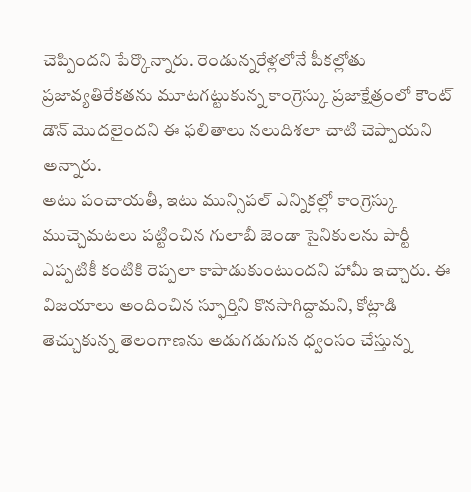చెప్పిందని పేర్కొన్నారు. రెండున్నరేళ్లలోనే పీకల్లోతు ప్రజావ్యతిరేకతను మూటగట్టుకున్న కాంగ్రెస్కు ప్రజాక్షేత్రంలో కౌంట్ డౌన్ మొదలైందని ఈ ఫలితాలు నలుదిశలా చాటి చెప్పాయని అన్నారు.
అటు పంచాయతీ, ఇటు మున్సిపల్ ఎన్నికల్లో కాంగ్రెస్కు ముచ్చెమటలు పట్టించిన గులాబీ జెండా సైనికులను పార్టీ ఎప్పటికీ కంటికి రెప్పలా కాపాడుకుంటుందని హామీ ఇచ్చారు. ఈ విజయాలు అందించిన స్ఫూర్తిని కొనసాగిద్దామని, కోట్లాడి తెచ్చుకున్న తెలంగాణను అడుగడుగున ధ్వంసం చేస్తున్న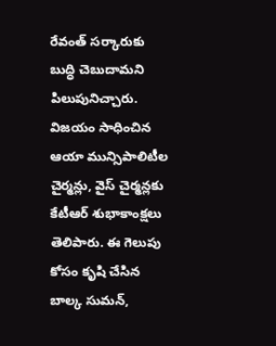రేవంత్ సర్కారుకు బుద్ధి చెబుదామని పిలుపునిచ్చారు.
విజయం సాధించిన ఆయా మున్సిపాలిటీల చైర్మన్లు, వైస్ చైర్మన్లకు కేటీఆర్ శుభాకాంక్షలు తెలిపారు. ఈ గెలుపు కోసం కృషి చేసిన బాల్క సుమన్,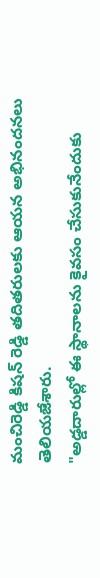మంచిరెడ్డి కిషన్ రెడ్డి తదితరులకు ఆయన అభినందనలు తెలియజేశారు.
"అడ్డదారుల్లో ఈ స్థానాలను కైవసం చేసుకునేందుకు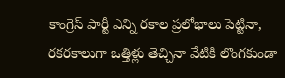కాంగ్రెస్ పార్టీ ఎన్ని రకాల ప్రలోభాలు పెట్టినా, రకరకాలుగా ఒత్తిళ్లు తెచ్చినా వేటికి లొంగకుండా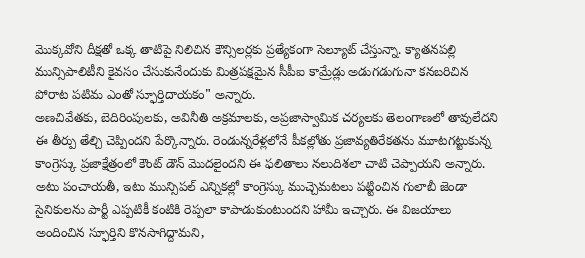మొక్కవోని దీక్షతో ఒక్క తాటిపై నిలిచిన కౌన్సిలర్లకు ప్రత్యేకంగా సెల్యూట్ చేస్తున్నా. క్యాతనపల్లి మున్సిపాలిటీని కైవసం చేసుకునేందుకు మిత్రపక్షమైన సీపీఐ కామ్రేడ్లు అడుగడుగునా కనబరిచిన పోరాట పటిమ ఎంతో స్ఫూర్తిదాయకం" అన్నారు.
అణచివేతకు, బెదిరింపులకు, అవినీతి అక్రమాలకు, అప్రజాస్వామిక చర్యలకు తెలంగాణలో తావులేదని ఈ తీర్పు తేల్చి చెప్పిందని పేర్కొన్నారు. రెండున్నరేళ్లలోనే పీకల్లోతు ప్రజావ్యతిరేకతను మూటగట్టుకున్న కాంగ్రెస్కు ప్రజాక్షేత్రంలో కౌంట్ డౌన్ మొదలైందని ఈ ఫలితాలు నలుదిశలా చాటి చెప్పాయని అన్నారు.
అటు పంచాయతీ, ఇటు మున్సిపల్ ఎన్నికల్లో కాంగ్రెస్కు ముచ్చెమటలు పట్టించిన గులాబీ జెండా సైనికులను పార్టీ ఎప్పటికీ కంటికి రెప్పలా కాపాడుకుంటుందని హామీ ఇచ్చారు. ఈ విజయాలు అందించిన స్ఫూర్తిని కొనసాగిద్దామని,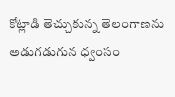కోట్లాడి తెచ్చుకున్న తెలంగాణను అడుగడుగున ధ్వంసం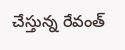చేస్తున్న రేవంత్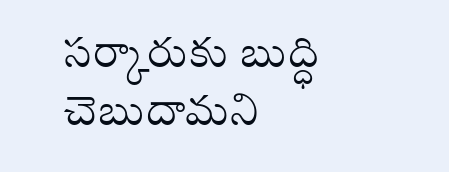సర్కారుకు బుద్ధి చెబుదామని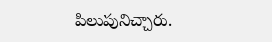పిలుపునిచ్చారు.